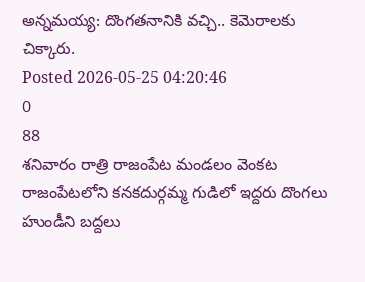అన్నమయ్య: దొంగతనానికి వచ్చి.. కెమెరాలకు చిక్కారు.
Posted 2026-05-25 04:20:46
0
88
శనివారం రాత్రి రాజంపేట మండలం వెంకట రాజంపేటలోని కనకదుర్గమ్మ గుడిలో ఇద్దరు దొంగలు హుండీని బద్దలు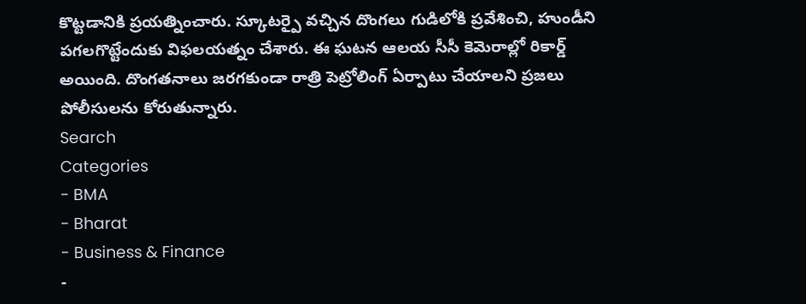కొట్టడానికి ప్రయత్నించారు. స్కూటర్పై వచ్చిన దొంగలు గుడిలోకి ప్రవేశించి, హుండీని పగలగొట్టేందుకు విఫలయత్నం చేశారు. ఈ ఘటన ఆలయ సీసీ కెమెరాల్లో రికార్డ్ అయింది. దొంగతనాలు జరగకుండా రాత్రి పెట్రోలింగ్ ఏర్పాటు చేయాలని ప్రజలు పోలీసులను కోరుతున్నారు.
Search
Categories
- BMA
- Bharat
- Business & Finance
-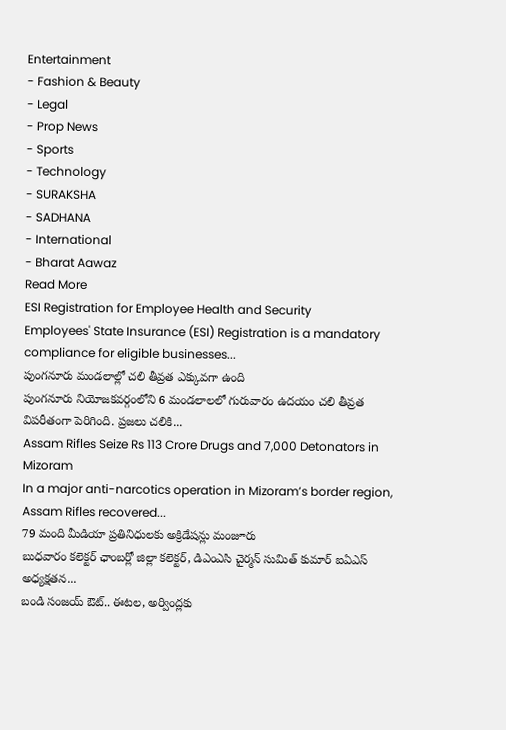Entertainment
- Fashion & Beauty
- Legal
- Prop News
- Sports
- Technology
- SURAKSHA
- SADHANA
- International
- Bharat Aawaz
Read More
ESI Registration for Employee Health and Security
Employees' State Insurance (ESI) Registration is a mandatory compliance for eligible businesses...
పుంగనూరు మండలాల్లో చలి తీవ్రత ఎక్కువగా ఉంది
పుంగనూరు నియోజకవర్గంలోని 6 మండలాలలో గురువారం ఉదయం చలి తీవ్రత విపరీతంగా పెరిగింది. ప్రజలు చలికి...
Assam Rifles Seize Rs 113 Crore Drugs and 7,000 Detonators in Mizoram
In a major anti-narcotics operation in Mizoram’s border region, Assam Rifles recovered...
79 మంది మీడియా ప్రతినిధులకు అక్రిడేషన్లు మంజూరు
బుధవారం కలెక్టర్ ఛాంబర్లో జిల్లా కలెక్టర్, డిఎంఎసి చైర్మన్ సుమిత్ కుమార్ ఐఏఎస్ అధ్యక్షతన...
బండి సంజయ్ ఔట్.. ఈటల, అర్వింద్లకు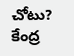చోటు?
కేంద్ర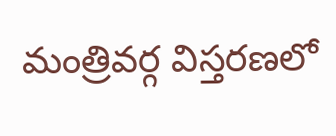మంత్రివర్గ విస్తరణలో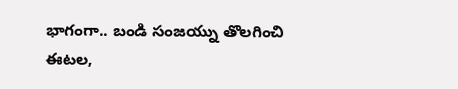భాగంగా.. బండి సంజయ్ను తొలగించి ఈటల,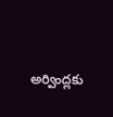అర్వింద్లకు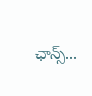ఛాన్స్...